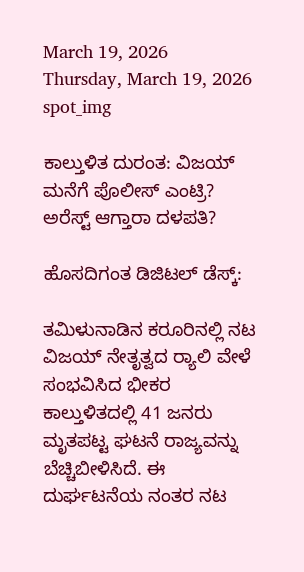March 19, 2026
Thursday, March 19, 2026
spot_img

ಕಾಲ್ತುಳಿತ ದುರಂತ: ವಿಜಯ್ ಮನೆಗೆ ಪೊಲೀಸ್ ಎಂಟ್ರಿ? ಅರೆಸ್ಟ್ ಆಗ್ತಾರಾ ದಳಪತಿ?

ಹೊಸದಿಗಂತ ಡಿಜಿಟಲ್ ಡೆಸ್ಕ್:

ತಮಿಳುನಾಡಿನ ಕರೂರಿನಲ್ಲಿ ನಟ ವಿಜಯ್ ನೇತೃತ್ವದ ರ‍್ಯಾಲಿ ವೇಳೆ ಸಂಭವಿಸಿದ ಭೀಕರ ಕಾಲ್ತುಳಿತದಲ್ಲಿ 41 ಜನರು ಮೃತಪಟ್ಟ ಘಟನೆ ರಾಜ್ಯವನ್ನು ಬೆಚ್ಚಿಬೀಳಿಸಿದೆ. ಈ ದುರ್ಘಟನೆಯ ನಂತರ ನಟ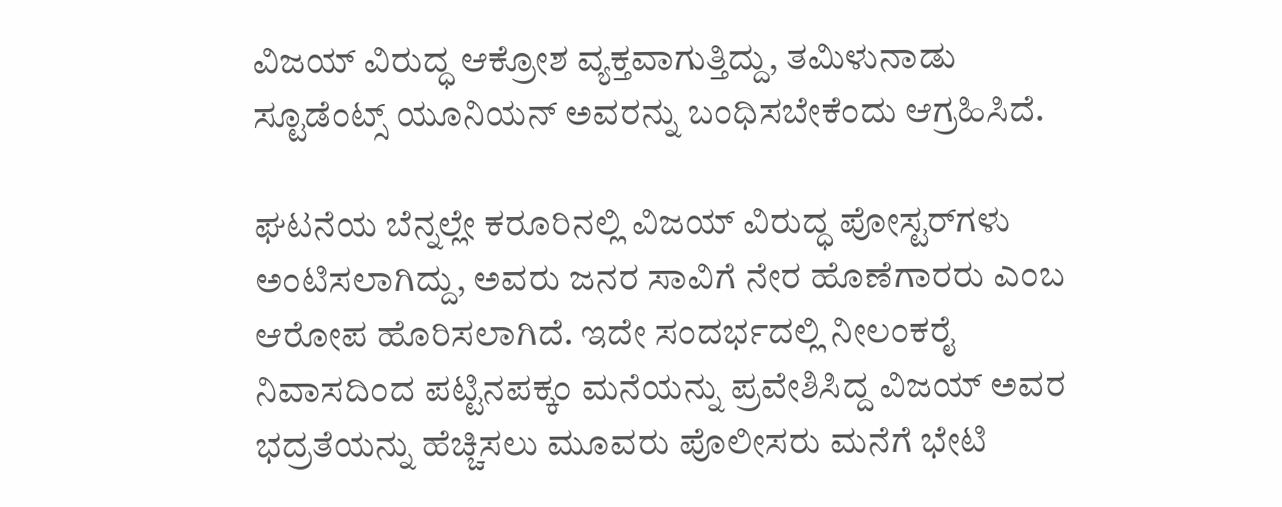ವಿಜಯ್ ವಿರುದ್ಧ ಆಕ್ರೋಶ ವ್ಯಕ್ತವಾಗುತ್ತಿದ್ದು, ತಮಿಳುನಾಡು ಸ್ಟೂಡೆಂಟ್ಸ್ ಯೂನಿಯನ್ ಅವರನ್ನು ಬಂಧಿಸಬೇಕೆಂದು ಆಗ್ರಹಿಸಿದೆ.

ಘಟನೆಯ ಬೆನ್ನಲ್ಲೇ ಕರೂರಿನಲ್ಲಿ ವಿಜಯ್ ವಿರುದ್ಧ ಪೋಸ್ಟರ್‌ಗಳು ಅಂಟಿಸಲಾಗಿದ್ದು, ಅವರು ಜನರ ಸಾವಿಗೆ ನೇರ ಹೊಣೆಗಾರರು ಎಂಬ ಆರೋಪ ಹೊರಿಸಲಾಗಿದೆ. ಇದೇ ಸಂದರ್ಭದಲ್ಲಿ ನೀಲಂಕರೈ ನಿವಾಸದಿಂದ ಪಟ್ಟಿನಪಕ್ಕಂ ಮನೆಯನ್ನು ಪ್ರವೇಶಿಸಿದ್ದ ವಿಜಯ್ ಅವರ ಭದ್ರತೆಯನ್ನು ಹೆಚ್ಚಿಸಲು ಮೂವರು ಪೊಲೀಸರು ಮನೆಗೆ ಭೇಟಿ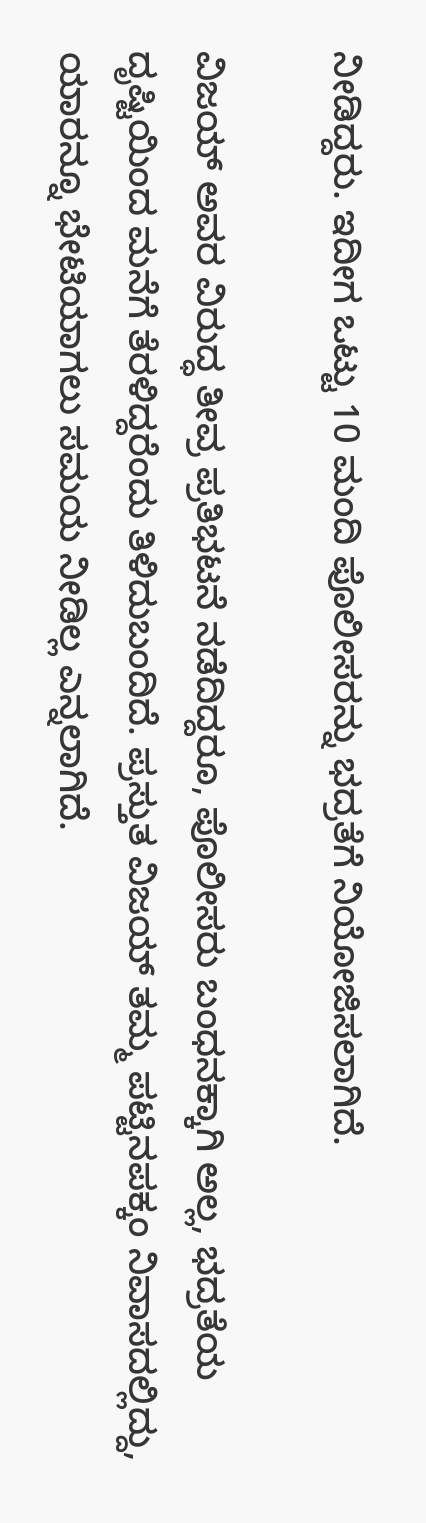ನೀಡಿದ್ದರು. ಇದೀಗ ಒಟ್ಟು 10 ಮಂದಿ ಪೊಲೀಸರನ್ನು ಭದ್ರತೆಗೆ ನಿಯೋಜಿಸಲಾಗಿದೆ.

ವಿಜಯ್ ಅವರ ವಿರುದ್ಧ ತೀವ್ರ ಪ್ರತಿಭಟನೆ ನಡೆದಿದ್ದರೂ, ಪೊಲೀಸರು ಬಂಧನಕ್ಕಾಗಿ ಅಲ್ಲ, ಭದ್ರತೆಯ ದೃಷ್ಟಿಯಿಂದ ಮನೆಗೆ ತೆರಳಿದ್ದರೆಂದು ತಿಳಿದುಬಂದಿದೆ. ಪ್ರಸ್ತುತ ವಿಜಯ್ ತಮ್ಮ ಪಟ್ಟಿನಪಕ್ಕಂ ನಿವಾಸದಲ್ಲಿದ್ದು, ಯಾರನ್ನೂ ಭೇಟಿಯಾಗಲು ಸಮಯ ನೀಡಿಲ್ಲ ಎನ್ನಲಾಗಿದೆ.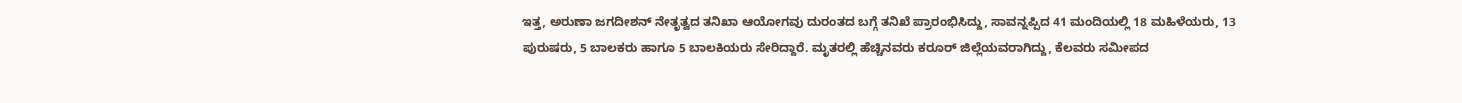ಇತ್ತ, ಅರುಣಾ ಜಗದೀಶನ್ ನೇತೃತ್ವದ ತನಿಖಾ ಆಯೋಗವು ದುರಂತದ ಬಗ್ಗೆ ತನಿಖೆ ಪ್ರಾರಂಭಿಸಿದ್ದು, ಸಾವನ್ನಪ್ಪಿದ 41 ಮಂದಿಯಲ್ಲಿ 18 ಮಹಿಳೆಯರು, 13 ಪುರುಷರು, 5 ಬಾಲಕರು ಹಾಗೂ 5 ಬಾಲಕಿಯರು ಸೇರಿದ್ದಾರೆ. ಮೃತರಲ್ಲಿ ಹೆಚ್ಚಿನವರು ಕರೂರ್ ಜಿಲ್ಲೆಯವರಾಗಿದ್ದು, ಕೆಲವರು ಸಮೀಪದ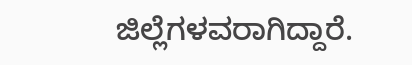ಜಿಲ್ಲೆಗಳವರಾಗಿದ್ದಾರೆ.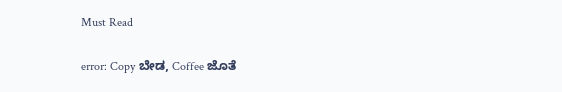Must Read

error: Copy ಬೇಡ, Coffee ಜೊತೆ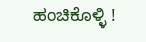ಹಂಚಿಕೊಳ್ಳಿ !